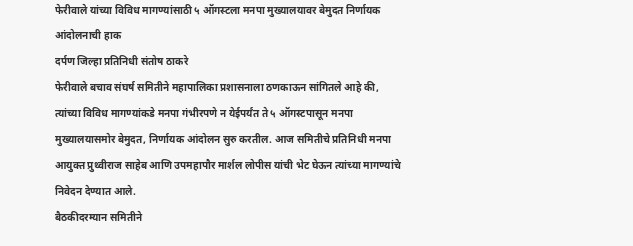फेरीवाले यांच्या विविध मागण्यांसाठी ५ ऑगस्टला मनपा मुख्यालयावर बेमुदत निर्णायक आंदोलनाची हाक
दर्पण जिल्हा प्रतिनिधी संतोष ठाकरे
फेरीवाले बचाव संघर्ष समितीने महापालिका प्रशासनाला ठणकाऊन सांगितले आहे की, त्यांच्या विविध मागण्यांकडे मनपा गंभीरपणे न येईपर्यंत ते ५ ऑगस्टपासून मनपा मुख्यालयासमोर बेमुदत, निर्णायक आंदोलन सुरु करतील. आज समितीचे प्रतिनिधी मनपा आयुक्त प्रुथ्वीराज साहेब आणि उपमहापौर मार्शल लोपीस यांची भेट घेऊन त्यांच्या मागण्यांचे निवेदन देण्यात आले.
बैठकीदरम्यान समितीने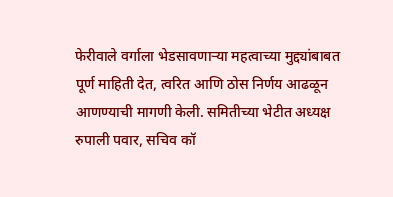फेरीवाले वर्गाला भेडसावणाऱ्या महत्वाच्या मुद्द्यांबाबत पूर्ण माहिती देत, त्वरित आणि ठोस निर्णय आढळून आणण्याची मागणी केली. समितीच्या भेटीत अध्यक्ष रुपाली पवार, सचिव कॉ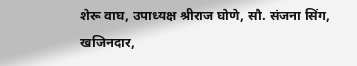शेरू वाघ, उपाध्यक्ष श्रीराज घोणे, सौ. संजना सिंग, खजिनदार,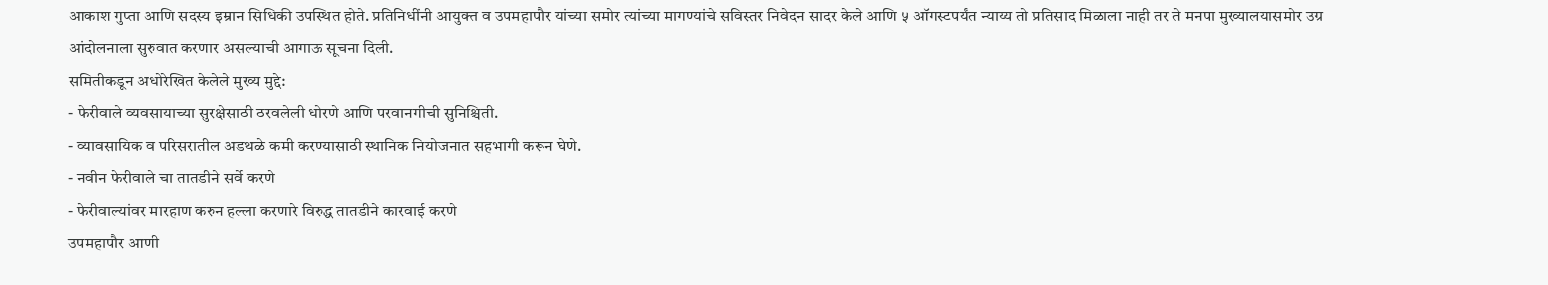आकाश गुप्ता आणि सदस्य इम्रान सिधिकी उपस्थित होते. प्रतिनिधींनी आयुक्त व उपमहापौर यांच्या समोर त्यांच्या मागण्यांचे सविस्तर निवेदन सादर केले आणि ५ ऑगस्टपर्यंत न्याय्य तो प्रतिसाद मिळाला नाही तर ते मनपा मुख्यालयासमोर उग्र आंदोलनाला सुरुवात करणार असल्याची आगाऊ सूचना दिली.
समितीकडून अधोरेखित केलेले मुख्य मुद्दे:
- फेरीवाले व्यवसायाच्या सुरक्षेसाठी ठरवलेली धोरणे आणि परवानगीची सुनिश्चिती.
- व्यावसायिक व परिसरातील अडथळे कमी करण्यासाठी स्थानिक नियोजनात सहभागी करून घेणे.
- नवीन फेरीवाले चा तातडीने सर्वे करणे
- फेरीवाल्यांवर मारहाण करुन हल्ला करणारे विरुद्ध तातडीने कारवाई करणे
उपमहापौर आणी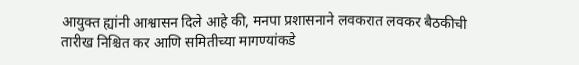आयुक्त ह्यांनी आश्वासन दिले आहे की, मनपा प्रशासनाने लवकरात लवकर बैठकीची तारीख निश्चित कर आणि समितीच्या मागण्यांकडे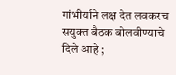गांभीर्याने लक्ष देत लवकरच सयुक्त बैठक बोलवीण्याचे दिले आहे ;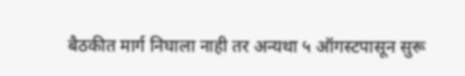बैठकीत मार्ग निघाला नाही तर अन्यथा ५ ऑगस्टपासून सुरू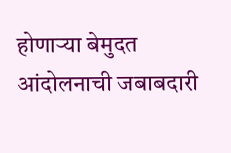होणाऱ्या बेमुदत आंदोलनाची जबाबदारी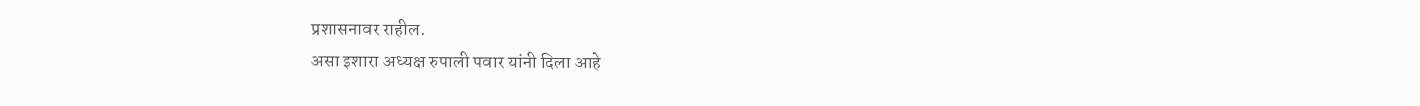प्रशासनावर राहील.
असा इशारा अध्यक्ष रुपाली पवार यांनी दिला आहे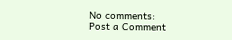No comments:
Post a Comment